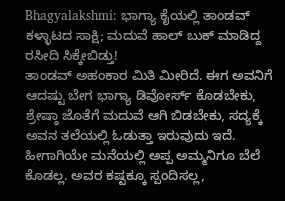Bhagyalakshmi: ಭಾಗ್ಯಾ ಕೈಯಲ್ಲಿ ತಾಂಡವ್ ಕಳ್ಳಾಟದ ಸಾಕ್ಷಿ; ಮದುವೆ ಹಾಲ್ ಬುಕ್ ಮಾಡಿದ್ದ ರಸೀದಿ ಸಿಕ್ಕೇಬಿಡ್ತು!
ತಾಂಡವ್ ಅಹಂಕಾರ ಮಿತಿ ಮೀರಿದೆ. ಈಗ ಅವನಿಗೆ ಆದಷ್ಟು ಬೇಗ ಭಾಗ್ಯಾ ಡಿವೋರ್ಸ್ ಕೊಡಬೇಕು, ಶ್ರೇಷ್ಠಾ ಜೊತೆಗೆ ಮದುವೆ ಆಗಿ ಬಿಡಬೇಕು, ಸದ್ಯಕ್ಕೆ ಅವನ ತಲೆಯಲ್ಲಿ ಓಡುತ್ತಾ ಇರುವುದು ಇದೆ. ಹೀಗಾಗಿಯೇ ಮನೆಯಲ್ಲಿ ಅಪ್ಪ ಅಮ್ಮನಿಗೂ ಬೆಲೆ ಕೊಡಲ್ಲ. ಅವರ ಕಷ್ಟಕ್ಕೂ ಸ್ಪಂದಿಸಲ್ಲ,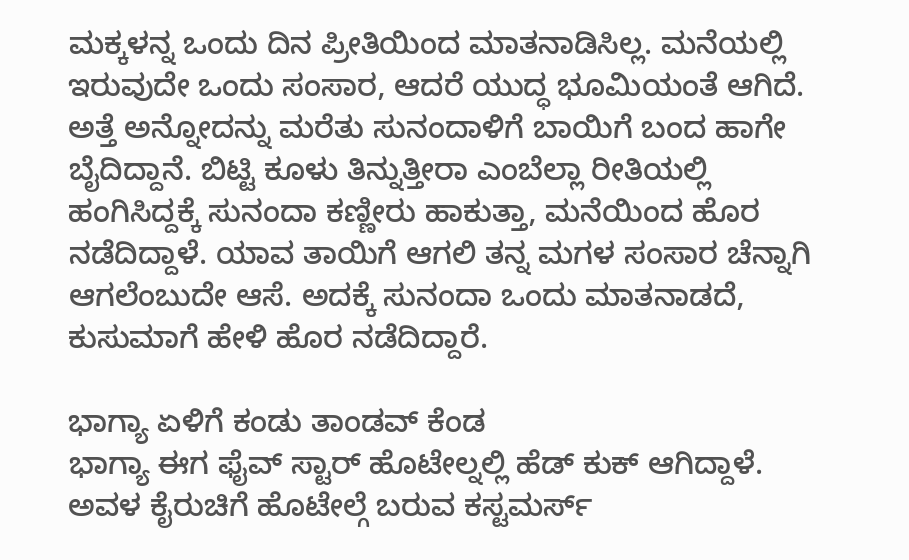ಮಕ್ಕಳನ್ನ ಒಂದು ದಿನ ಪ್ರೀತಿಯಿಂದ ಮಾತನಾಡಿಸಿಲ್ಲ. ಮನೆಯಲ್ಲಿ ಇರುವುದೇ ಒಂದು ಸಂಸಾರ, ಆದರೆ ಯುದ್ಧ ಭೂಮಿಯಂತೆ ಆಗಿದೆ.
ಅತ್ತೆ ಅನ್ನೋದನ್ನು ಮರೆತು ಸುನಂದಾಳಿಗೆ ಬಾಯಿಗೆ ಬಂದ ಹಾಗೇ ಬೈದಿದ್ದಾನೆ. ಬಿಟ್ಟಿ ಕೂಳು ತಿನ್ನುತ್ತೀರಾ ಎಂಬೆಲ್ಲಾ ರೀತಿಯಲ್ಲಿ ಹಂಗಿಸಿದ್ದಕ್ಕೆ ಸುನಂದಾ ಕಣ್ಣೀರು ಹಾಕುತ್ತಾ, ಮನೆಯಿಂದ ಹೊರ ನಡೆದಿದ್ದಾಳೆ. ಯಾವ ತಾಯಿಗೆ ಆಗಲಿ ತನ್ನ ಮಗಳ ಸಂಸಾರ ಚೆನ್ನಾಗಿ ಆಗಲೆಂಬುದೇ ಆಸೆ. ಅದಕ್ಕೆ ಸುನಂದಾ ಒಂದು ಮಾತನಾಡದೆ, ಕುಸುಮಾಗೆ ಹೇಳಿ ಹೊರ ನಡೆದಿದ್ದಾರೆ.

ಭಾಗ್ಯಾ ಏಳಿಗೆ ಕಂಡು ತಾಂಡವ್ ಕೆಂಡ
ಭಾಗ್ಯಾ ಈಗ ಫೈವ್ ಸ್ಟಾರ್ ಹೊಟೇಲ್ನಲ್ಲಿ ಹೆಡ್ ಕುಕ್ ಆಗಿದ್ದಾಳೆ. ಅವಳ ಕೈರುಚಿಗೆ ಹೊಟೇಲ್ಗೆ ಬರುವ ಕಸ್ಟಮರ್ಸ್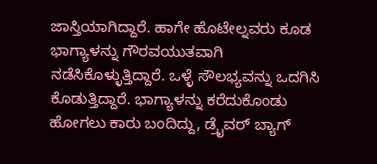ಜಾಸ್ತಿಯಾಗಿದ್ದಾರೆ. ಹಾಗೇ ಹೊಟೇಲ್ನವರು ಕೂಡ ಭಾಗ್ಯಾಳನ್ನು ಗೌರವಯುತವಾಗಿ ನಡೆಸಿಕೊಳ್ಳುತ್ತಿದ್ದಾರೆ. ಒಳ್ಳೆ ಸೌಲಭ್ಯವನ್ನು ಒದಗಿಸಿ ಕೊಡುತ್ತಿದ್ದಾರೆ. ಭಾಗ್ಯಾಳನ್ನು ಕರೆದುಕೊಂಡು ಹೋಗಲು ಕಾರು ಬಂದಿದ್ದು, ಡ್ರೈವರ್ ಬ್ಯಾಗ್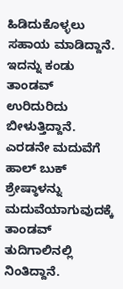ಹಿಡಿದುಕೊಳ್ಳಲು ಸಹಾಯ ಮಾಡಿದ್ದಾನೆ. ಇದನ್ನು ಕಂಡು ತಾಂಡವ್ ಉರಿದುರಿದು ಬೀಳುತ್ತಿದ್ದಾನೆ.
ಎರಡನೇ ಮದುವೆಗೆ ಹಾಲ್ ಬುಕ್
ಶ್ರೇಷ್ಠಾಳನ್ನು ಮದುವೆಯಾಗುವುದಕ್ಕೆ ತಾಂಡವ್ ತುದಿಗಾಲಿನಲ್ಲಿ ನಿಂತಿದ್ದಾನೆ.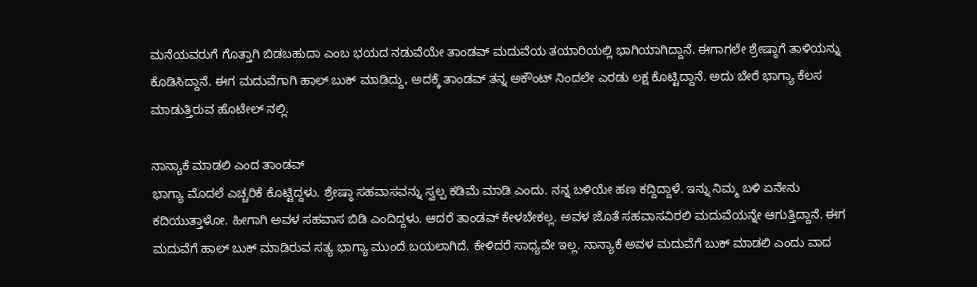ಮನೆಯವರುಗೆ ಗೊತ್ತಾಗಿ ಬಿಡಬಹುದಾ ಎಂಬ ಭಯದ ನಡುವೆಯೇ ತಾಂಡವ್ ಮದುವೆಯ ತಯಾರಿಯಲ್ಲಿ ಭಾಗಿಯಾಗಿದ್ದಾನೆ. ಈಗಾಗಲೇ ಶ್ರೇಷ್ಠಾಗೆ ತಾಳಿಯನ್ನು ಕೊಡಿಸಿದ್ದಾನೆ. ಈಗ ಮದುವೆಗಾಗಿ ಹಾಲ್ ಬುಕ್ ಮಾಡಿದ್ದು, ಅದಕ್ಕೆ ತಾಂಡವ್ ತನ್ನ ಅಕೌಂಟ್ ನಿಂದಲೇ ಎರಡು ಲಕ್ಷ ಕೊಟ್ಟಿದ್ದಾನೆ. ಅದು ಬೇರೆ ಭಾಗ್ಯಾ ಕೆಲಸ ಮಾಡುತ್ತಿರುವ ಹೊಟೇಲ್ ನಲ್ಲಿ.

ನಾನ್ಯಾಕೆ ಮಾಡಲಿ ಎಂದ ತಾಂಡವ್
ಭಾಗ್ಯಾ ಮೊದಲೆ ಎಚ್ಚರಿಕೆ ಕೊಟ್ಟಿದ್ದಳು. ಶ್ರೇಷ್ಠಾ ಸಹವಾಸವನ್ನು ಸ್ವಲ್ಪ ಕಡಿಮೆ ಮಾಡಿ ಎಂದು. ನನ್ನ ಬಳಿಯೇ ಹಣ ಕದ್ದಿದ್ದಾಳೆ. ಇನ್ನು ನಿಮ್ಮ ಬಳಿ ಏನೇನು ಕದಿಯುತ್ತಾಳೋ. ಹೀಗಾಗಿ ಅವಳ ಸಹವಾಸ ಬಿಡಿ ಎಂದಿದ್ದಳು. ಆದರೆ ತಾಂಡವ್ ಕೇಳಬೇಕಲ್ಲ. ಅವಳ ಜೊತೆ ಸಹವಾಸವಿರಲಿ ಮದುವೆಯನ್ನೇ ಆಗುತ್ತಿದ್ದಾನೆ. ಈಗ ಮದುವೆಗೆ ಹಾಲ್ ಬುಕ್ ಮಾಡಿರುವ ಸತ್ಯ ಭಾಗ್ಯಾ ಮುಂದೆ ಬಯಲಾಗಿದೆ. ಕೇಳಿದರೆ ಸಾಧ್ಯವೇ ಇಲ್ಲ. ನಾನ್ಯಾಕೆ ಅವಳ ಮದುವೆಗೆ ಬುಕ್ ಮಾಡಲಿ ಎಂದು ವಾದ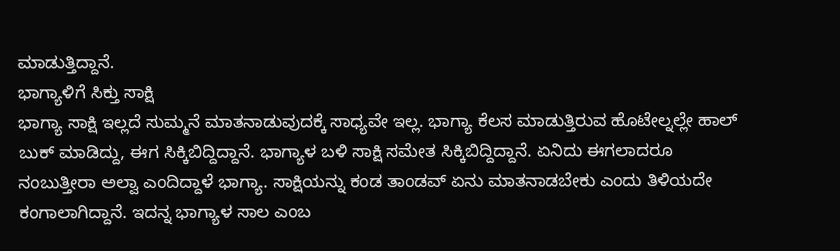ಮಾಡುತ್ತಿದ್ದಾನೆ.
ಭಾಗ್ಯಾಳಿಗೆ ಸಿಕ್ತು ಸಾಕ್ಷಿ
ಭಾಗ್ಯಾ ಸಾಕ್ಷಿ ಇಲ್ಲದೆ ಸುಮ್ಮನೆ ಮಾತನಾಡುವುದಕ್ಕೆ ಸಾಧ್ಯವೇ ಇಲ್ಲ. ಭಾಗ್ಯಾ ಕೆಲಸ ಮಾಡುತ್ತಿರುವ ಹೊಟೇಲ್ನಲ್ಲೇ ಹಾಲ್ ಬುಕ್ ಮಾಡಿದ್ದು, ಈಗ ಸಿಕ್ಕಿಬಿದ್ದಿದ್ದಾನೆ. ಭಾಗ್ಯಾಳ ಬಳಿ ಸಾಕ್ಷಿ ಸಮೇತ ಸಿಕ್ಕಿಬಿದ್ದಿದ್ದಾನೆ. ಏನಿದು ಈಗಲಾದರೂ ನಂಬುತ್ತೀರಾ ಅಲ್ವಾ ಎಂದಿದ್ದಾಳೆ ಭಾಗ್ಯಾ. ಸಾಕ್ಷಿಯನ್ನು ಕಂಡ ತಾಂಡವ್ ಏನು ಮಾತನಾಡಬೇಕು ಎಂದು ತಿಳಿಯದೇ ಕಂಗಾಲಾಗಿದ್ದಾನೆ. ಇದನ್ನ ಭಾಗ್ಯಾಳ ಸಾಲ ಎಂಬ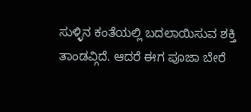ಸುಳ್ಳಿನ ಕಂತೆಯಲ್ಲಿ ಬದಲಾಯಿಸುವ ಶಕ್ತಿ ತಾಂಡವ್ಗಿದೆ. ಆದರೆ ಈಗ ಪೂಜಾ ಬೇರೆ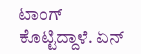ಟಾಂಗ್ ಕೊಟ್ಟಿದ್ದಾಳೆ. ಏನ್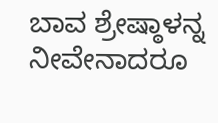ಬಾವ ಶ್ರೇಷ್ಠಾಳನ್ನ ನೀವೇನಾದರೂ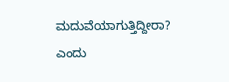ಮದುವೆಯಾಗುತ್ತಿದ್ದೀರಾ? ಎಂದು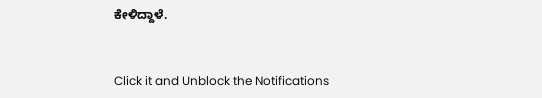ಕೇಳಿದ್ದಾಳೆ.


Click it and Unblock the Notifications